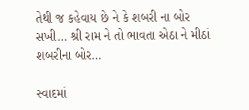તેથી જ કહેવાય છે ને કે શબરી ના બોર સખી… શ્રી રામ ને તો ભાવતા એઠા ને મીઠાં શબરીના બોર…

સ્વાદમાં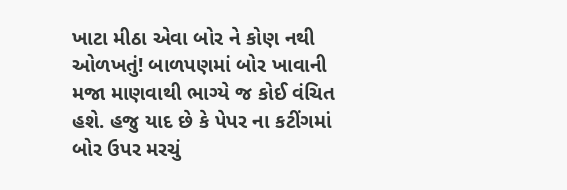ખાટા મીઠા એવા બોર ને કોણ નથી ઓળખતું! બાળપણમાં બોર ખાવાની મજા માણવાથી ભાગ્યે જ કોઈ વંચિત હશે. હજુ યાદ છે કે પેપર ના કટીંગમાં બોર ઉપર મરચું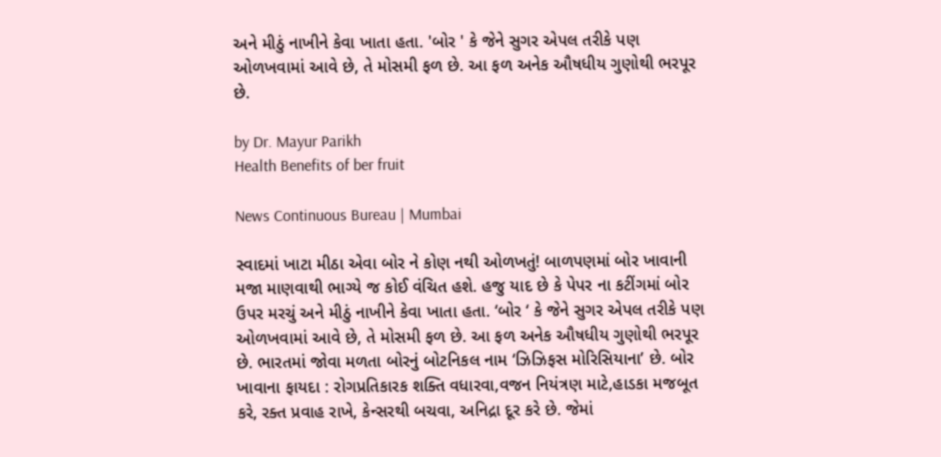અને મીઠું નાખીને કેવા ખાતા હતા. 'બોર ' કે જેને સુગર એપલ તરીકે પણ ઓળખવામાં આવે છે, તે મોસમી ફળ છે. આ ફળ અનેક ઔષધીય ગુણોથી ભરપૂર છે.

by Dr. Mayur Parikh
Health Benefits of ber fruit

News Continuous Bureau | Mumbai

સ્વાદમાં ખાટા મીઠા એવા બોર ને કોણ નથી ઓળખતું! બાળપણમાં બોર ખાવાની મજા માણવાથી ભાગ્યે જ કોઈ વંચિત હશે. હજુ યાદ છે કે પેપર ના કટીંગમાં બોર ઉપર મરચું અને મીઠું નાખીને કેવા ખાતા હતા. ‘બોર ‘ કે જેને સુગર એપલ તરીકે પણ ઓળખવામાં આવે છે, તે મોસમી ફળ છે. આ ફળ અનેક ઔષધીય ગુણોથી ભરપૂર છે. ભારતમાં જોવા મળતા બોરનું બોટનિકલ નામ ‘ઝિઝિફસ મોરિસિયાના’ છે. બોર ખાવાના ફાયદા : રોગપ્રતિકારક શક્તિ વધારવા,વજન નિયંત્રણ માટે,હાડકા મજબૂત કરે, રક્ત પ્રવાહ રાખે, કેન્સરથી બચવા, અનિદ્રા દૂર કરે છે. જેમાં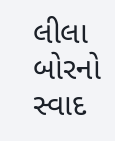લીલા બોરનો સ્વાદ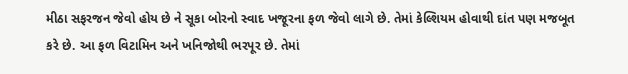મીઠા સફરજન જેવો હોય છે ને સૂકા બોરનો સ્વાદ ખજૂરના ફળ જેવો લાગે છે. તેમાં કેલ્શિયમ હોવાથી દાંત પણ મજબૂત કરે છે. આ ફળ વિટામિન અને ખનિજોથી ભરપૂર છે. તેમાં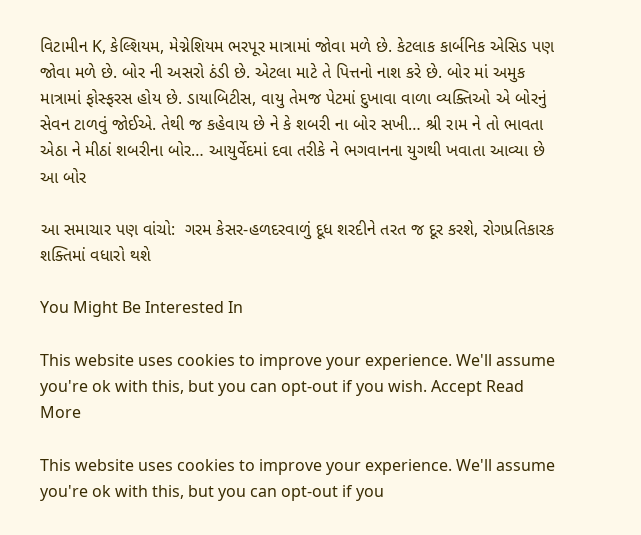વિટામીન K, કેલ્શિયમ, મેગ્નેશિયમ ભરપૂર માત્રામાં જોવા મળે છે. કેટલાક કાર્બનિક એસિડ પણ જોવા મળે છે. બોર ની અસરો ઠંડી છે. એટલા માટે તે પિત્તનો નાશ કરે છે. બોર માં અમુક માત્રામાં ફોસ્ફરસ હોય છે. ડાયાબિટીસ, વાયુ તેમજ પેટમાં દુખાવા વાળા વ્યક્તિઓ એ બોરનું સેવન ટાળવું જોઈએ. તેથી જ કહેવાય છે ને કે શબરી ના બોર સખી… શ્રી રામ ને તો ભાવતા એઠા ને મીઠાં શબરીના બોર… આયુર્વેદમાં દવા તરીકે ને ભગવાનના યુગથી ખવાતા આવ્યા છે આ બોર

આ સમાચાર પણ વાંચો:  ગરમ કેસર-હળદરવાળું દૂધ શરદીને તરત જ દૂર કરશે, રોગપ્રતિકારક શક્તિમાં વધારો થશે

You Might Be Interested In

This website uses cookies to improve your experience. We'll assume you're ok with this, but you can opt-out if you wish. Accept Read More

This website uses cookies to improve your experience. We'll assume you're ok with this, but you can opt-out if you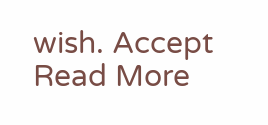wish. Accept Read More